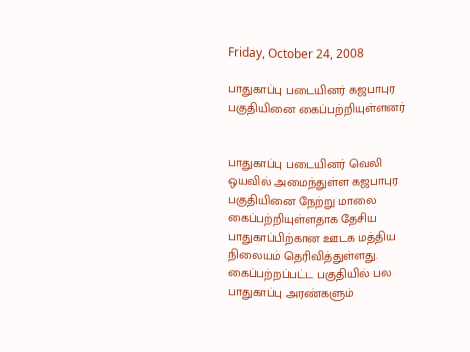Friday, October 24, 2008

பாதுகாப்பு படையினர் கஜபாபுர பகுதியினை கைப்பற்றியுள்ளனர்


பாதுகாப்பு படையினர் வெலி ஒயவில் அமைந்துள்ள கஜபாபுர பகுதியினை நேற்று மாலை கைப்பற்றியுள்ளதாக தேசிய பாதுகாப்பிற்கான ஊடக மத்திய நிலையம் தெரிவித்துள்ளது. கைப்பற்றப்பட்ட பகுதியில் பல பாதுகாப்பு அரண்களும்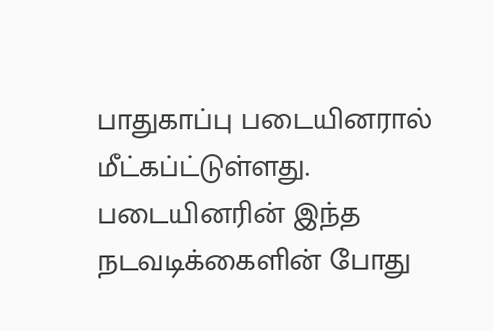பாதுகாப்பு படையினரால் மீட்கப்ட்டுள்ளது.
படையினரின் இந்த நடவடிக்கைளின் போது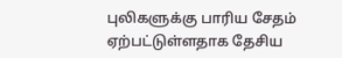புலிகளுக்கு பாரிய சேதம் ஏற்பட்டுள்ளதாக தேசிய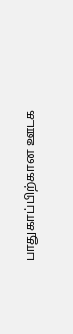பாதுகாப்பிற்கான ஊடக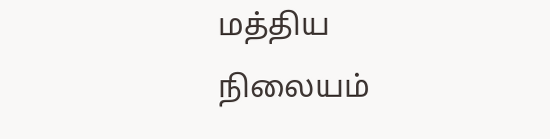மத்திய நிலையம்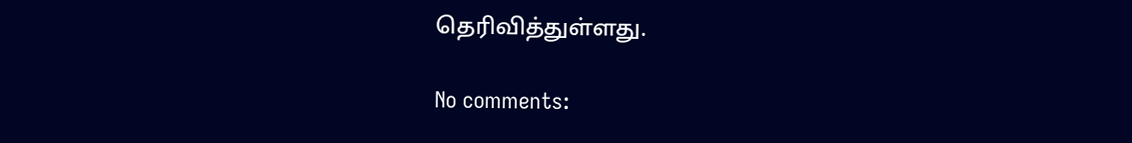தெரிவித்துள்ளது.

No comments: